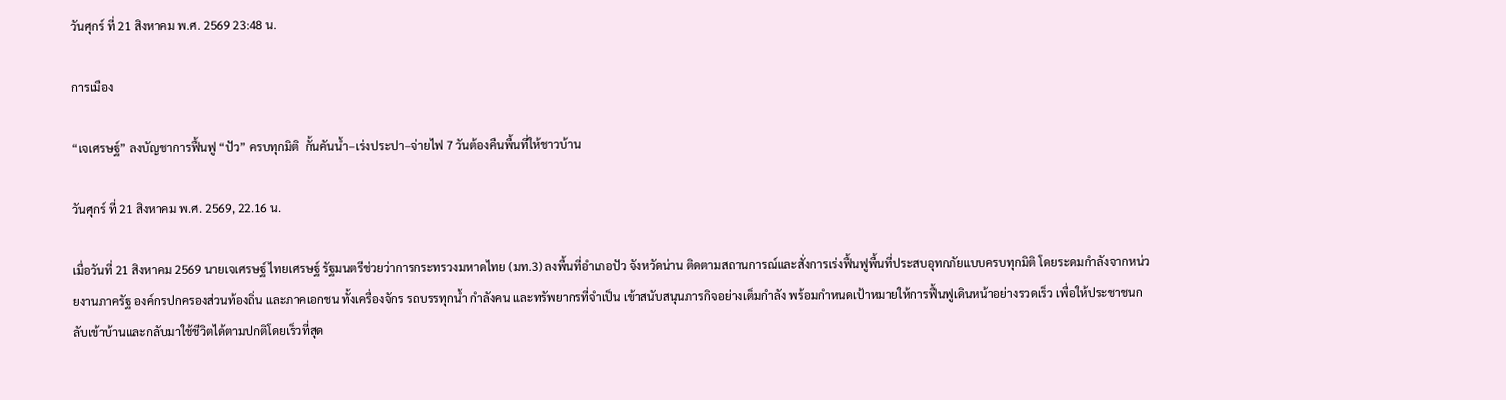วันศุกร์ ที่ 21 สิงหาคม พ.ศ. 2569 23:48 น.

การเมือง

“เจเศรษฐ์” ลงบัญชาการฟื้นฟู “ปัว” ครบทุกมิติ  กั้นคันน้ำ–เร่งประปา–จ่ายไฟ 7 วันต้องคืนพื้นที่ให้ชาวบ้าน

วันศุกร์ ที่ 21 สิงหาคม พ.ศ. 2569, 22.16 น.

เมื่อวันที่ 21 สิงหาคม 2569 นายเจเศรษฐ์ ไทยเศรษฐ์ รัฐมนตรีช่วยว่าการกระทรวงมหาดไทย (มท.3) ลงพื้นที่อำเภอปัว จังหวัดน่าน ติดตามสถานการณ์และสั่งการเร่งฟื้นฟูพื้นที่ประสบอุทกภัยแบบครบทุกมิติ โดยระดมกำลังจากหน่วยงานภาครัฐ องค์กรปกครองส่วนท้องถิ่น และภาคเอกชน ทั้งเครื่องจักร รถบรรทุกน้ำ กำลังคน และทรัพยากรที่จำเป็น เข้าสนับสนุนภารกิจอย่างเต็มกำลัง พร้อมกำหนดเป้าหมายให้การฟื้นฟูเดินหน้าอย่างรวดเร็ว เพื่อให้ประชาชนกลับเข้าบ้านและกลับมาใช้ชีวิตได้ตามปกติโดยเร็วที่สุด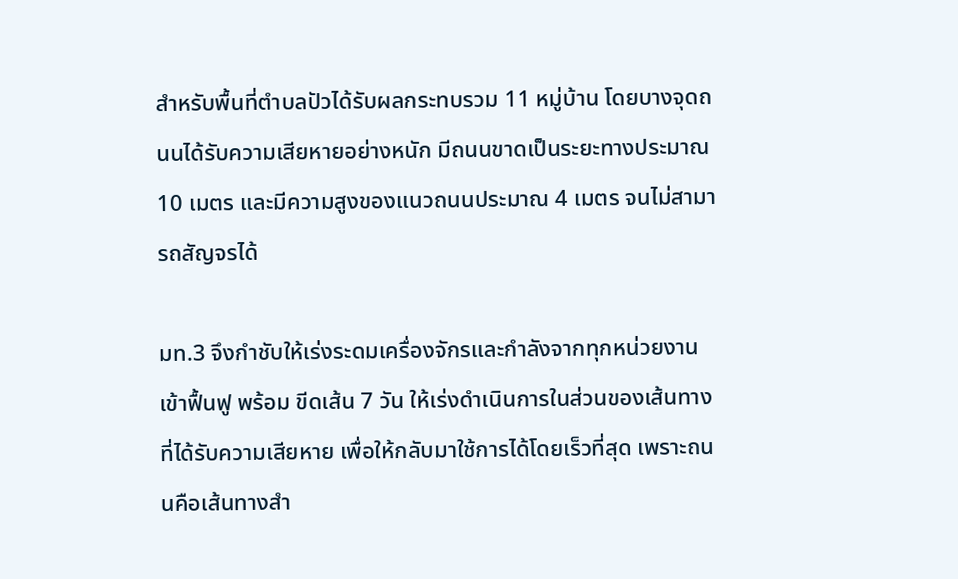สำหรับพื้นที่ตำบลปัวได้รับผลกระทบรวม 11 หมู่บ้าน โดยบางจุดถนนได้รับความเสียหายอย่างหนัก มีถนนขาดเป็นระยะทางประมาณ 10 เมตร และมีความสูงของแนวถนนประมาณ 4 เมตร จนไม่สามารถสัญจรได้

มท.3 จึงกำชับให้เร่งระดมเครื่องจักรและกำลังจากทุกหน่วยงานเข้าฟื้นฟู พร้อม ขีดเส้น 7 วัน ให้เร่งดำเนินการในส่วนของเส้นทางที่ได้รับความเสียหาย เพื่อให้กลับมาใช้การได้โดยเร็วที่สุด เพราะถนนคือเส้นทางสำ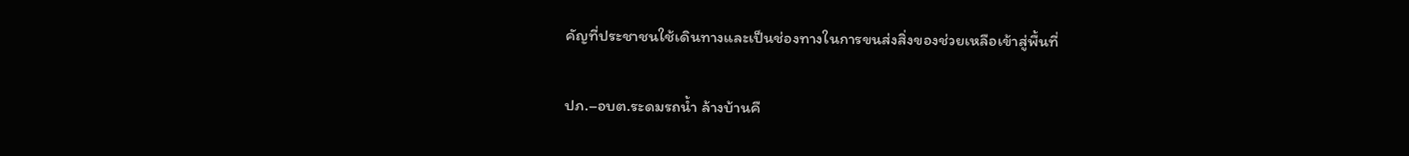คัญที่ประชาชนใช้เดินทางและเป็นช่องทางในการขนส่งสิ่งของช่วยเหลือเข้าสู่พื้นที่

ปภ.–อบต.ระดมรถน้ำ ล้างบ้านคื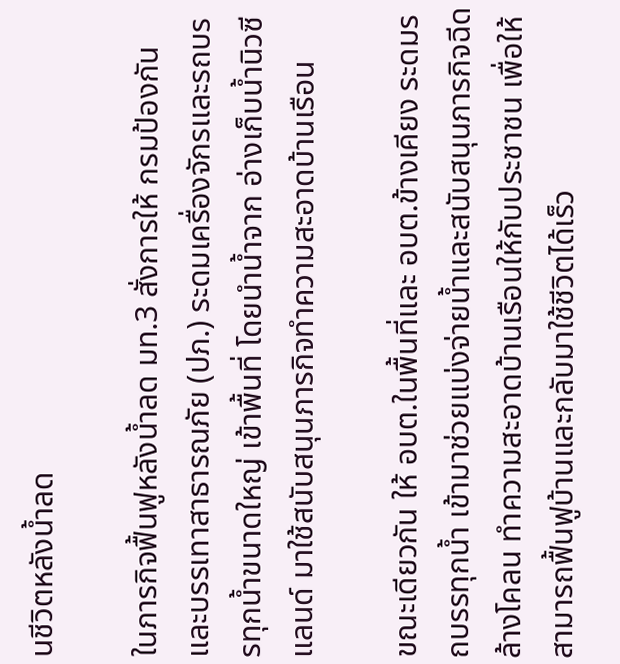นชีวิตหลังน้ำลด

ในภารกิจฟื้นฟูหลังน้ำลด มท.3 สั่งการให้ กรมป้องกันและบรรเทาสาธารณภัย (ปภ.) ระดมเครื่องจักรและรถบรรทุกน้ำขนาดใหญ่ เข้าพื้นที่ โดยนำน้ำจาก อ่างเก็บน้ำนิวซีแลนด์ มาใช้สนับสนุนภารกิจทำความสะอาดบ้านเรือน

ขณะเดียวกัน ให้ อบต.ในพื้นที่และ อบต.ข้างเคียง ระดมรถบรรทุกน้ำ เข้ามาช่วยแบ่งจ่ายน้ำและสนับสนุนภารกิจฉีดล้างโคลน ทำความสะอาดบ้านเรือนให้กับประชาชน เพื่อให้สามารถฟื้นฟูบ้านและกลับมาใช้ชีวิตได้เร็ว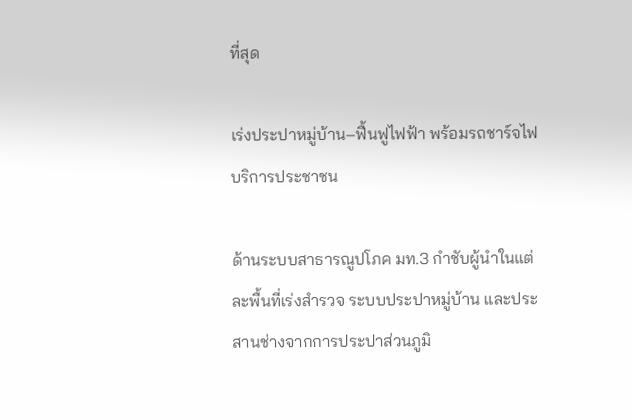ที่สุด

เร่งประปาหมู่บ้าน–ฟื้นฟูไฟฟ้า พร้อมรถชาร์จไฟบริการประชาชน

ด้านระบบสาธารณูปโภค มท.3 กำชับผู้นำในแต่ละพื้นที่เร่งสำรวจ ระบบประปาหมู่บ้าน และประสานช่างจากการประปาส่วนภูมิ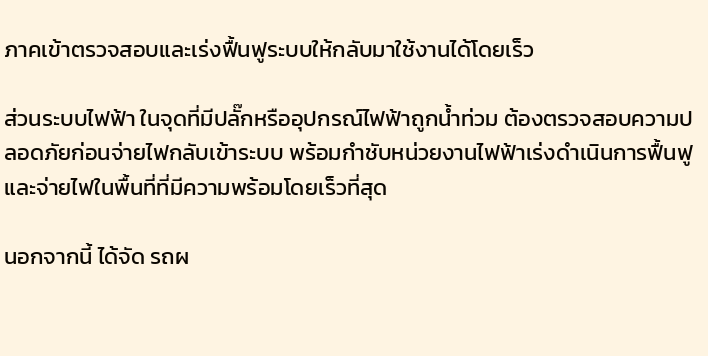ภาคเข้าตรวจสอบและเร่งฟื้นฟูระบบให้กลับมาใช้งานได้โดยเร็ว

ส่วนระบบไฟฟ้า ในจุดที่มีปลั๊กหรืออุปกรณ์ไฟฟ้าถูกน้ำท่วม ต้องตรวจสอบความปลอดภัยก่อนจ่ายไฟกลับเข้าระบบ พร้อมกำชับหน่วยงานไฟฟ้าเร่งดำเนินการฟื้นฟูและจ่ายไฟในพื้นที่ที่มีความพร้อมโดยเร็วที่สุด

นอกจากนี้ ได้จัด รถผ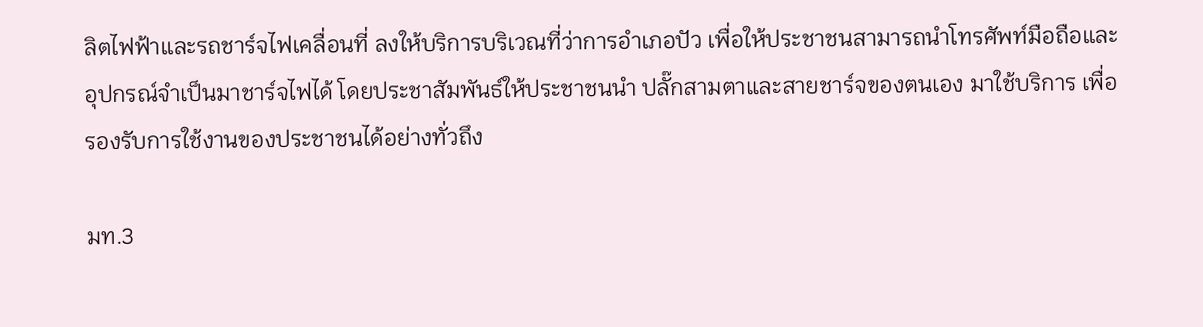ลิตไฟฟ้าและรถชาร์จไฟเคลื่อนที่ ลงให้บริการบริเวณที่ว่าการอำเภอปัว เพื่อให้ประชาชนสามารถนำโทรศัพท์มือถือและอุปกรณ์จำเป็นมาชาร์จไฟได้ โดยประชาสัมพันธ์ให้ประชาชนนำ ปลั๊กสามตาและสายชาร์จของตนเอง มาใช้บริการ เพื่อรองรับการใช้งานของประชาชนได้อย่างทั่วถึง

มท.3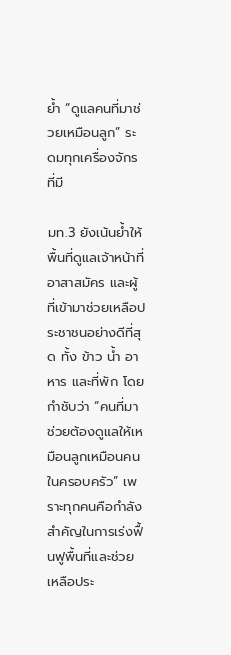ย้ำ “ดูแลคนที่มาช่วยเหมือนลูก” ระดมทุกเครื่องจักรที่มี

มท.3 ยังเน้นย้ำให้พื้นที่ดูแลเจ้าหน้าที่ อาสาสมัคร และผู้ที่เข้ามาช่วยเหลือประชาชนอย่างดีที่สุด ทั้ง ข้าว น้ำ อาหาร และที่พัก โดยกำชับว่า “คนที่มาช่วยต้องดูแลให้เหมือนลูกเหมือนคนในครอบครัว” เพราะทุกคนคือกำลังสำคัญในการเร่งฟื้นฟูพื้นที่และช่วยเหลือประ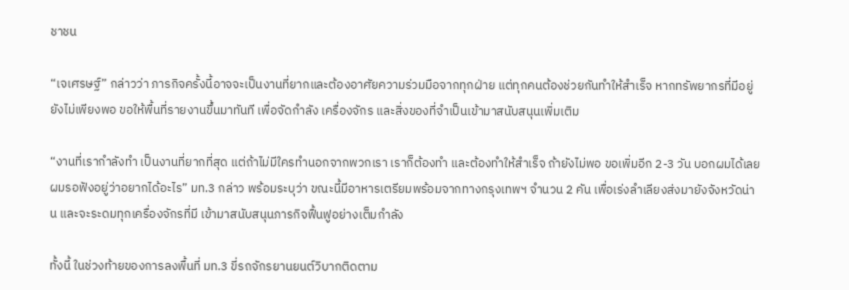ชาชน

“เจเศรษฐ์” กล่าวว่า ภารกิจครั้งนี้อาจจะเป็นงานที่ยากและต้องอาศัยความร่วมมือจากทุกฝ่าย แต่ทุกคนต้องช่วยกันทำให้สำเร็จ หากทรัพยากรที่มีอยู่ยังไม่เพียงพอ ขอให้พื้นที่รายงานขึ้นมาทันที เพื่อจัดกำลัง เครื่องจักร และสิ่งของที่จำเป็นเข้ามาสนับสนุนเพิ่มเติม

“งานที่เรากำลังทำ เป็นงานที่ยากที่สุด แต่ถ้าไม่มีใครทำนอกจากพวกเรา เราก็ต้องทำ และต้องทำให้สำเร็จ ถ้ายังไม่พอ ขอเพิ่มอีก 2-3 วัน บอกผมได้เลย ผมรอฟังอยู่ว่าอยากได้อะไร” มท.3 กล่าว พร้อมระบุว่า ขณะนี้มีอาหารเตรียมพร้อมจากทางกรุงเทพฯ จำนวน 2 คัน เพื่อเร่งลำเลียงส่งมายังจังหวัดน่าน และจะระดมทุกเครื่องจักรที่มี เข้ามาสนับสนุนภารกิจฟื้นฟูอย่างเต็มกำลัง

ทั้งนี้ ในช่วงท้ายของการลงพื้นที่ มท.3 ขี่รถจักรยานยนต์วิบากติดตาม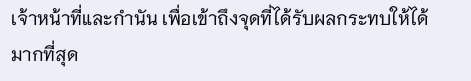เจ้าหน้าที่และกำนัน เพื่อเข้าถึงจุดที่ได้รับผลกระทบให้ได้มากที่สุด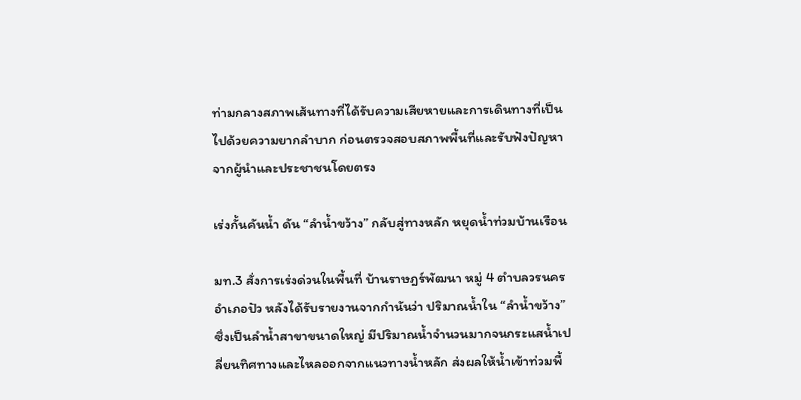ท่ามกลางสภาพเส้นทางที่ได้รับความเสียหายและการเดินทางที่เป็นไปด้วยความยากลำบาก ก่อนตรวจสอบสภาพพื้นที่และรับฟังปัญหาจากผู้นำและประชาชนโดยตรง

เร่งกั้นคันน้ำ ดัน “ลำน้ำขว้าง” กลับสู่ทางหลัก หยุดน้ำท่วมบ้านเรือน

มท.3 สั่งการเร่งด่วนในพื้นที่ บ้านราษฎร์พัฒนา หมู่ 4 ตำบลวรนคร อำเภอปัว หลังได้รับรายงานจากกำนันว่า ปริมาณน้ำใน “ลำน้ำขว้าง” ซึ่งเป็นลำน้ำสาขาขนาดใหญ่ มีปริมาณน้ำจำนวนมากจนกระแสน้ำเปลี่ยนทิศทางและไหลออกจากแนวทางน้ำหลัก ส่งผลให้น้ำเข้าท่วมพื้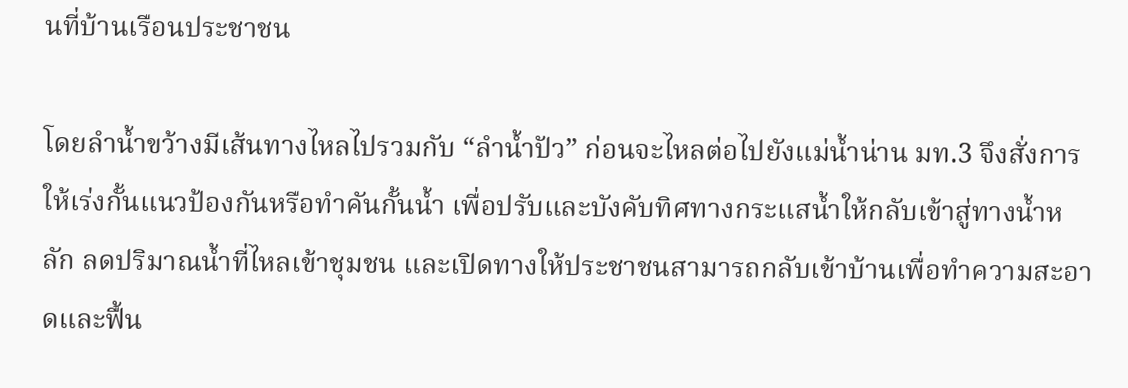นที่บ้านเรือนประชาชน

โดยลำน้ำขว้างมีเส้นทางไหลไปรวมกับ “ลำน้ำปัว” ก่อนจะไหลต่อไปยังแม่น้ำน่าน มท.3 จึงสั่งการให้เร่งกั้นแนวป้องกันหรือทำคันกั้นน้ำ เพื่อปรับและบังคับทิศทางกระแสน้ำให้กลับเข้าสู่ทางน้ำหลัก ลดปริมาณน้ำที่ไหลเข้าชุมชน และเปิดทางให้ประชาชนสามารถกลับเข้าบ้านเพื่อทำความสะอาดและฟื้น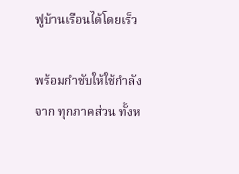ฟูบ้านเรือนได้โดยเร็ว

พร้อมกำชับให้ใช้กำลังจาก ทุกภาคส่วน ทั้งห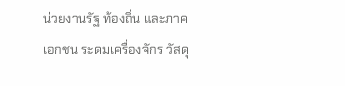น่วยงานรัฐ ท้องถิ่น และภาคเอกชน ระดมเครื่องจักร วัสดุ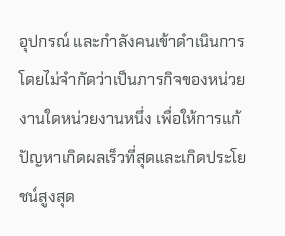อุปกรณ์ และกำลังคนเข้าดำเนินการ โดยไม่จำกัดว่าเป็นภารกิจของหน่วยงานใดหน่วยงานหนึ่ง เพื่อให้การแก้ปัญหาเกิดผลเร็วที่สุดและเกิดประโยชน์สูงสุด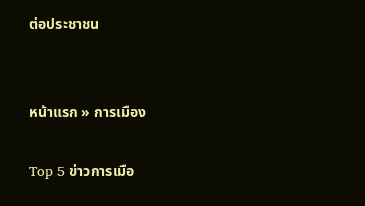ต่อประชาชน


หน้าแรก » การเมือง

Top 5 ข่าวการเมือ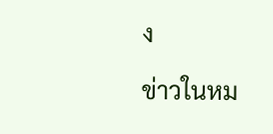ง

ข่าวในหม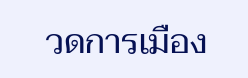วดการเมือง